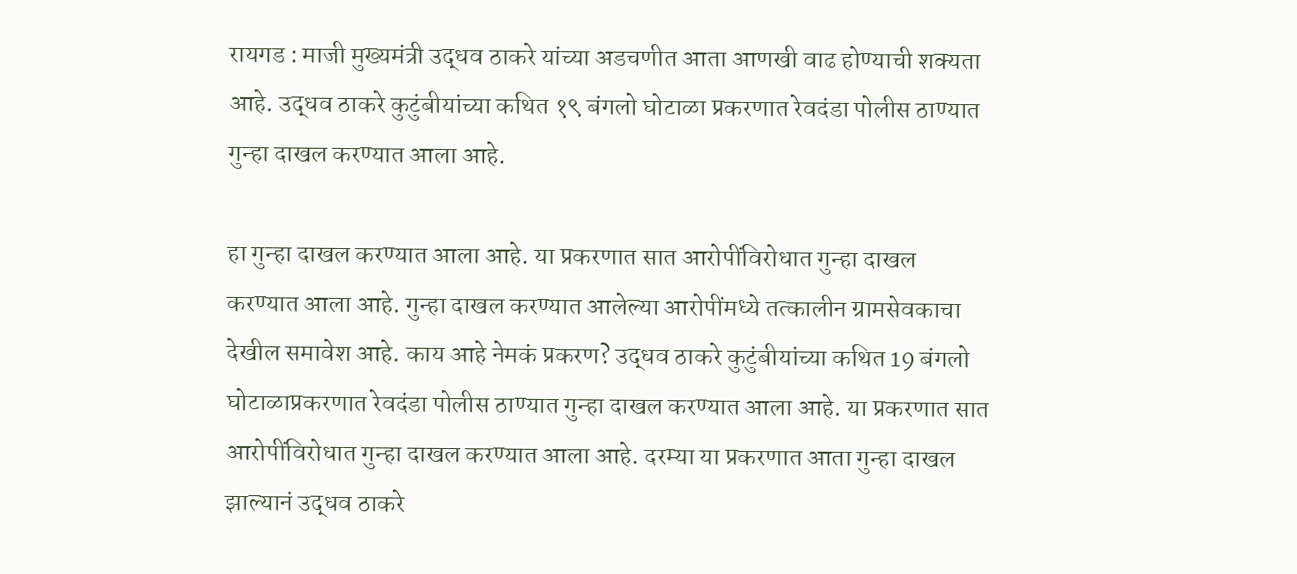रायगड : माजी मुख्यमंत्री उद्धव ठाकरे यांच्या अडचणीत आता आणखी वाढ होण्याची शक्यता आहे. उद्धव ठाकरे कुटुंबीयांच्या कथित १९ बंगलो घोटाळा प्रकरणात रेवदंडा पोलीस ठाण्यात गुन्हा दाखल करण्यात आला आहे.

हा गुन्हा दाखल करण्यात आला आहे. या प्रकरणात सात आरोपींविरोधात गुन्हा दाखल करण्यात आला आहे. गुन्हा दाखल करण्यात आलेल्या आरोपींमध्ये तत्कालीन ग्रामसेवकाचा देखील समावेश आहे. काय आहे नेमकं प्रकरण? उद्धव ठाकरे कुटुंबीयांच्या कथित 19 बंगलो घोटाळाप्रकरणात रेवदंडा पोलीस ठाण्यात गुन्हा दाखल करण्यात आला आहे. या प्रकरणात सात आरोपींविरोधात गुन्हा दाखल करण्यात आला आहे. दरम्या या प्रकरणात आता गुन्हा दाखल झाल्यानं उद्धव ठाकरे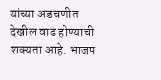यांच्या अडचणीत देखील वाढ होण्याची शक्यता आहे. भाजप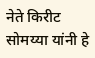नेते किरीट सोमय्या यांनी हे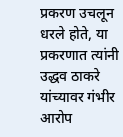प्रकरण उचलून धरले होते, या प्रकरणात त्यांनी उद्धव ठाकरे यांच्यावर गंभीर आरोप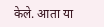केले. आता या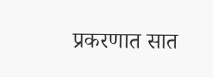प्रकरणात सात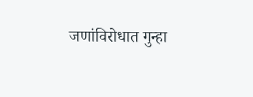जणांविरोधात गुन्हा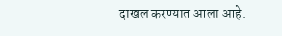दाखल करण्यात आला आहे.